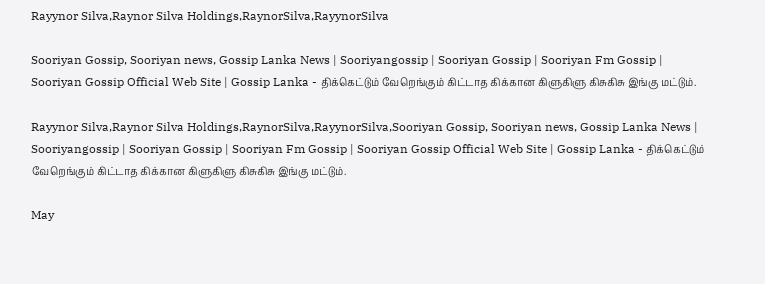Rayynor Silva,Raynor Silva Holdings,RaynorSilva,RayynorSilva

Sooriyan Gossip, Sooriyan news, Gossip Lanka News | Sooriyangossip | Sooriyan Gossip | Sooriyan Fm Gossip | Sooriyan Gossip Official Web Site | Gossip Lanka - திக்கெட்டும் வேறெங்கும் கிட்டாத கிக்கான கிளுகிளு கிசுகிசு இங்கு மட்டும்.

Rayynor Silva,Raynor Silva Holdings,RaynorSilva,RayynorSilva,Sooriyan Gossip, Sooriyan news, Gossip Lanka News | Sooriyangossip | Sooriyan Gossip | Sooriyan Fm Gossip | Sooriyan Gossip Official Web Site | Gossip Lanka - திக்கெட்டும் வேறெங்கும் கிட்டாத கிக்கான கிளுகிளு கிசுகிசு இங்கு மட்டும்.

May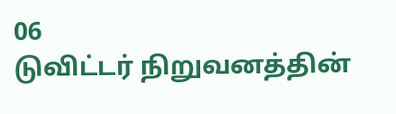06
டுவிட்டர் நிறுவனத்தின்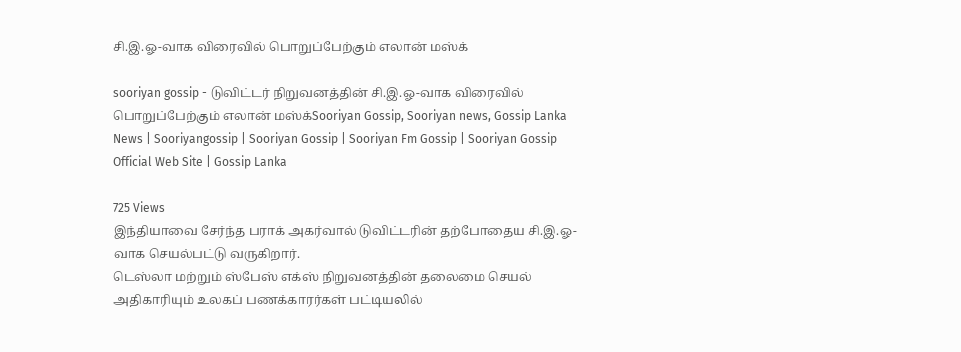சி.இ.ஓ-வாக விரைவில் பொறுப்பேற்கும் எலான் மஸ்க்

sooriyan gossip - டுவிட்டர் நிறுவனத்தின் சி.இ.ஓ-வாக விரைவில் பொறுப்பேற்கும் எலான் மஸ்க்Sooriyan Gossip, Sooriyan news, Gossip Lanka News | Sooriyangossip | Sooriyan Gossip | Sooriyan Fm Gossip | Sooriyan Gossip Official Web Site | Gossip Lanka

725 Views
இந்தியாவை சேர்ந்த பராக் அகர்வால் டுவிட்டரின் தற்போதைய சி.இ.ஓ-வாக செயல்பட்டு வருகிறார்.
டெஸ்லா மற்றும் ஸ்பேஸ் எக்ஸ் நிறுவனத்தின் தலைமை செயல் அதிகாரியும் உலகப் பணக்காரர்கள் பட்டியலில்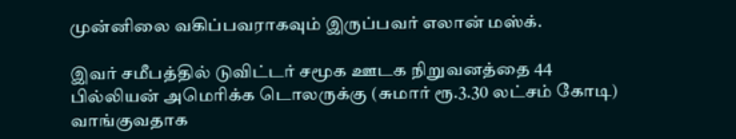முன்னிலை வகிப்பவராகவும் இருப்பவர் எலான் மஸ்க்.

இவர் சமீபத்தில் டுவிட்டர் சமூக ஊடக நிறுவனத்தை 44 பில்லியன் அமெரிக்க டொலருக்கு (சுமார் ரூ.3.30 லட்சம் கோடி) வாங்குவதாக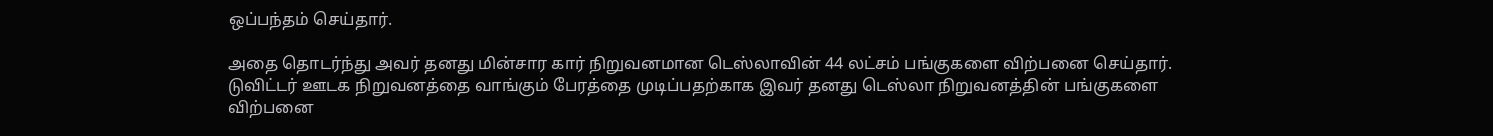ஒப்பந்தம் செய்தார்.

அதை தொடர்ந்து அவர் தனது மின்சார கார் நிறுவனமான டெஸ்லாவின் 44 லட்சம் பங்குகளை விற்பனை செய்தார். டுவிட்டர் ஊடக நிறுவனத்தை வாங்கும் பேரத்தை முடிப்பதற்காக இவர் தனது டெஸ்லா நிறுவனத்தின் பங்குகளை விற்பனை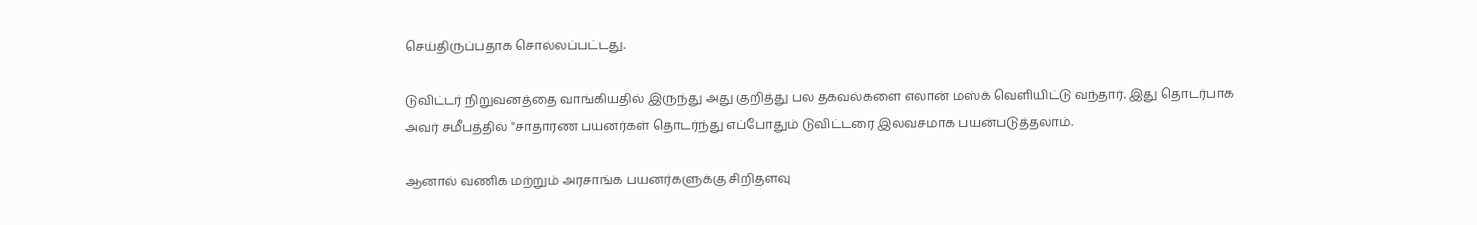செய்திருப்பதாக சொல்லப்பட்டது.

டுவிட்டர் நிறுவனத்தை வாங்கியதில் இருந்து அது குறித்து பல தகவல்களை எலான் மஸ்க் வெளியிட்டு வந்தார். இது தொடர்பாக அவர் சமீபத்தில் "சாதாரண பயனர்கள் தொடர்ந்து எப்போதும் டுவிட்டரை இலவசமாக பயன்படுத்தலாம்.

ஆனால் வணிக மற்றும் அரசாங்க பயனர்களுக்கு சிறிதளவு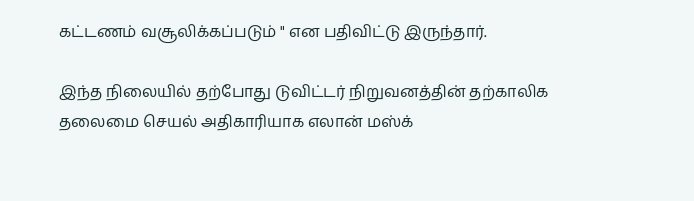கட்டணம் வசூலிக்கப்படும் " என பதிவிட்டு இருந்தார்.

இந்த நிலையில் தற்போது டுவிட்டர் நிறுவனத்தின் தற்காலிக தலைமை செயல் அதிகாரியாக எலான் மஸ்க்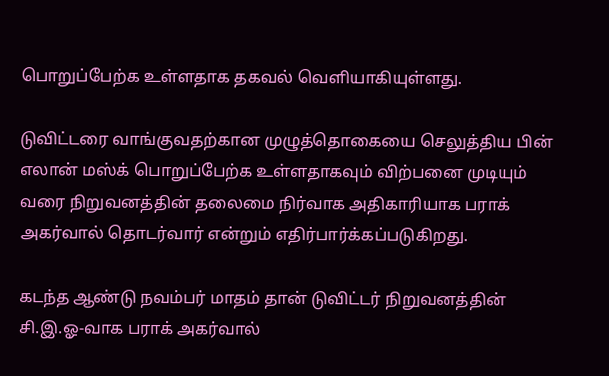பொறுப்பேற்க உள்ளதாக தகவல் வெளியாகியுள்ளது.

டுவிட்டரை வாங்குவதற்கான முழுத்தொகையை செலுத்திய பின் எலான் மஸ்க் பொறுப்பேற்க உள்ளதாகவும் விற்பனை முடியும் வரை நிறுவனத்தின் தலைமை நிர்வாக அதிகாரியாக பராக் அகர்வால் தொடர்வார் என்றும் எதிர்பார்க்கப்படுகிறது.

கடந்த ஆண்டு நவம்பர் மாதம் தான் டுவிட்டர் நிறுவனத்தின் சி.இ.ஓ-வாக பராக் அகர்வால்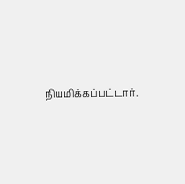நியமிக்கப்பட்டார்.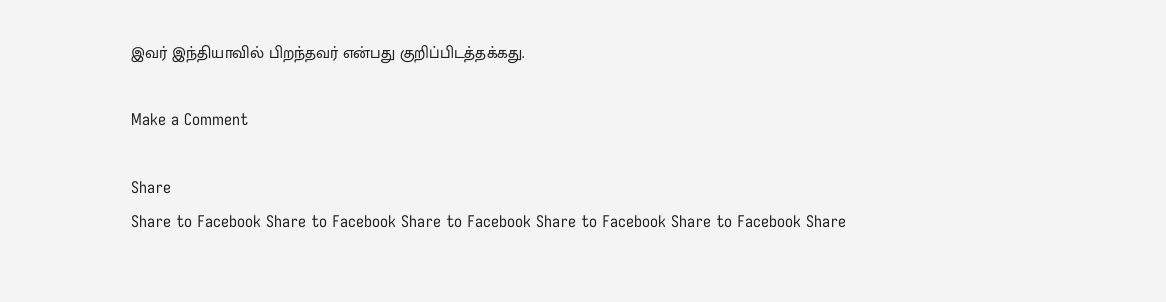இவர் இந்தியாவில் பிறந்தவர் என்பது குறிப்பிடத்தக்கது.

Make a Comment

Share
Share to Facebook Share to Facebook Share to Facebook Share to Facebook Share to Facebook Share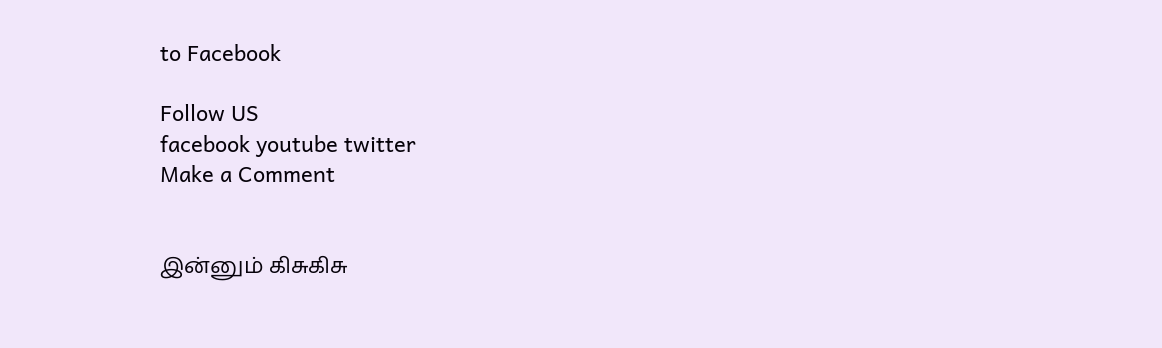to Facebook

Follow US
facebook youtube twitter
Make a Comment


இன்னும் கிசுகிசு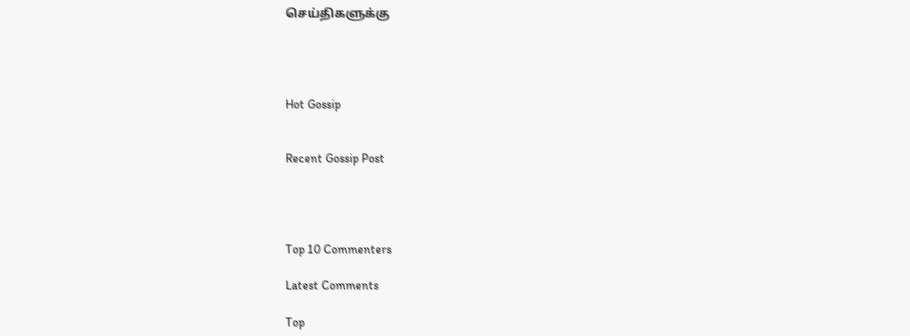செய்திகளுக்கு




Hot Gossip


Recent Gossip Post




Top 10 Commenters

Latest Comments

Top